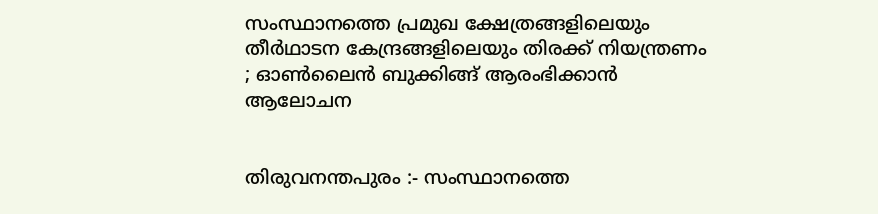സംസ്ഥാനത്തെ പ്രമുഖ ക്ഷേത്രങ്ങളിലെയും തീർഥാടന കേന്ദ്രങ്ങളിലെയും തിരക്ക് നിയന്ത്രണം ; ഓൺലൈൻ ബുക്കിങ്ങ് ആരംഭിക്കാൻ ആലോചന


തിരുവനന്തപുരം :- സംസ്ഥാനത്തെ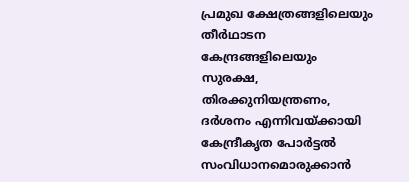പ്രമുഖ ക്ഷേത്രങ്ങളിലെയും തീർഥാടന കേന്ദ്രങ്ങളിലെയും സുരക്ഷ, തിരക്കുനിയന്ത്രണം, ദർശനം എന്നിവയ്ക്കായി കേന്ദ്രീകൃത പോർട്ടൽ സംവിധാനമൊരുക്കാൻ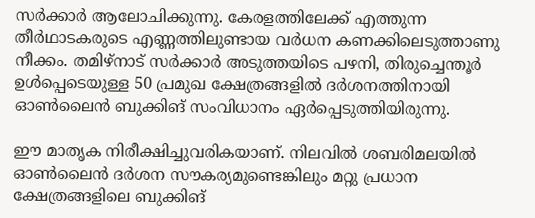സർക്കാർ ആലോചിക്കുന്നു. കേരളത്തിലേക്ക് എത്തുന്ന തീർഥാടകരുടെ എണ്ണത്തിലുണ്ടായ വർധന കണക്കിലെടുത്താണു നീക്കം. തമിഴ്‌നാട് സർക്കാർ അടുത്തയിടെ പഴനി, തിരുച്ചെന്തൂർ ഉൾപ്പെടെയുള്ള 50 പ്രമുഖ ക്ഷേത്രങ്ങളിൽ ദർശനത്തിനായി ഓൺലൈൻ ബുക്കിങ് സംവിധാനം ഏർപ്പെടുത്തിയിരുന്നു.

ഈ മാതൃക നിരീക്ഷിച്ചുവരികയാണ്. നിലവിൽ ശബരിമലയിൽ ഓൺലൈൻ ദർശന സൗകര്യമുണ്ടെങ്കിലും മറ്റു പ്രധാന ക്ഷേത്രങ്ങളിലെ ബുക്കിങ്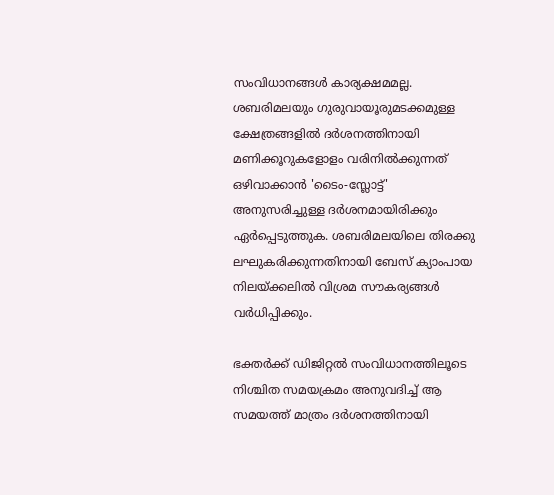സംവിധാനങ്ങൾ കാര്യക്ഷമമല്ല. ശബരിമലയും ഗുരുവായൂരുമടക്കമുള്ള ക്ഷേത്രങ്ങളിൽ ദർശനത്തിനായി മണിക്കൂറുകളോളം വരിനിൽക്കുന്നത് ഒഴിവാക്കാൻ 'ടൈം-സ്ലോട്ട്' അനുസരിച്ചുള്ള ദർശനമായിരിക്കും ഏർപ്പെടുത്തുക. ശബരിമലയിലെ തിരക്കു ലഘുകരിക്കുന്നതിനായി ബേസ് ക്യാംപായ നിലയ്ക്കലിൽ വിശ്രമ സൗകര്യങ്ങൾ വർധിപ്പിക്കും.

ഭക്തർക്ക് ഡിജിറ്റൽ സംവിധാനത്തിലൂടെ നിശ്ചിത സമയക്രമം അനുവദിച്ച് ആ സമയത്ത് മാത്രം ദർശനത്തിനായി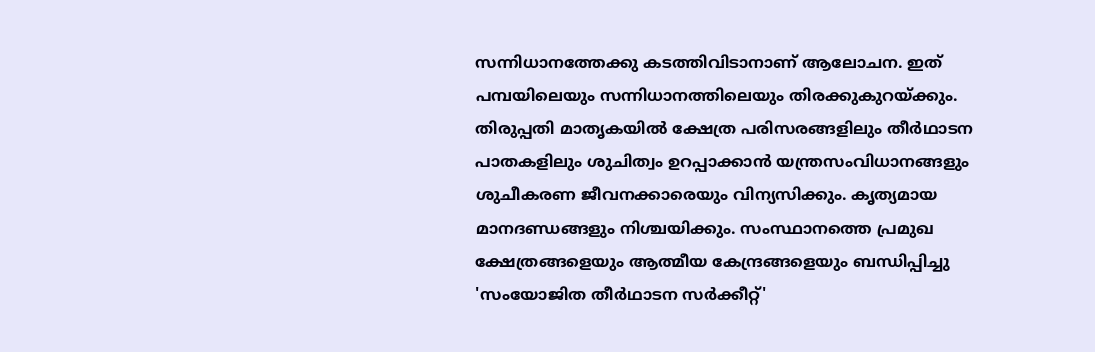സന്നിധാനത്തേക്കു കടത്തിവിടാനാണ് ആലോചന. ഇത് പമ്പയിലെയും സന്നിധാനത്തിലെയും തിരക്കുകുറയ്ക്കും. തിരുപ്പതി മാതൃകയിൽ ക്ഷേത്ര പരിസരങ്ങളിലും തീർഥാടന പാതകളിലും ശുചിത്വം ഉറപ്പാക്കാൻ യന്ത്രസംവിധാനങ്ങളും ശുചീകരണ ജീവനക്കാരെയും വിന്യസിക്കും. കൃത്യമായ മാനദണ്ഡങ്ങളും നിശ്ചയിക്കും. സംസ്ഥാനത്തെ പ്രമുഖ ക്ഷേത്രങ്ങളെയും ആത്മീയ കേന്ദ്രങ്ങളെയും ബന്ധിപ്പിച്ചു 'സംയോജിത തീർഥാടന സർക്കീറ്റ്'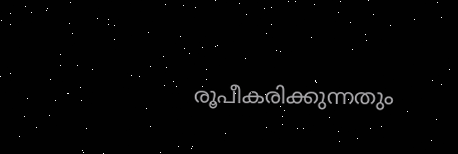രൂപീകരിക്കുന്നതും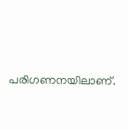പരിഗണനയിലാണ്.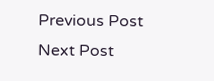Previous Post Next Post